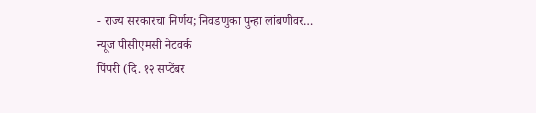- राज्य सरकारचा निर्णय; निवडणुका पुन्हा लांबणीवर…
न्यूज पीसीएमसी नेटवर्क
पिंपरी (दि. १२ सप्टेंबर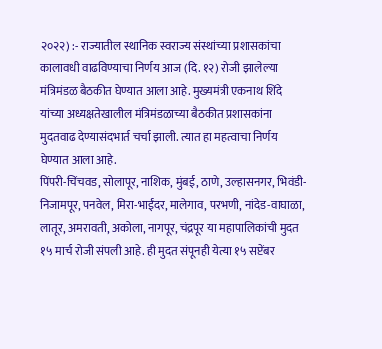२०२२) :- राज्यातील स्थानिक स्वराज्य संस्थांच्या प्रशासकांचा कालावधी वाढविण्याचा निर्णय आज (दि. १२) रोजी झालेल्या मंत्रिमंडळ बैठकीत घेण्यात आला आहे. मुख्यमंत्री एकनाथ शिंदे यांच्या अध्यक्षतेखालील मंत्रिमंडळाच्या बैठकीत प्रशासकांना मुदतवाढ देण्यासंदभार्त चर्चा झाली. त्यात हा महत्वाचा निर्णय घेण्यात आला आहे.
पिंपरी-चिंचवड, सोलापूर, नाशिक, मुंबई, ठाणे, उल्हासनगर, भिवंडी-निजामपूर, पनवेल, मिरा-भाईंदर, मालेगाव, परभणी, नांदेड-वाघाळा, लातूर, अमरावती, अकोला, नागपूर, चंद्रपूर या महापालिकांची मुदत १५ मार्च रोजी संपली आहे. ही मुदत संपूनही येत्या १५ सप्टेंबर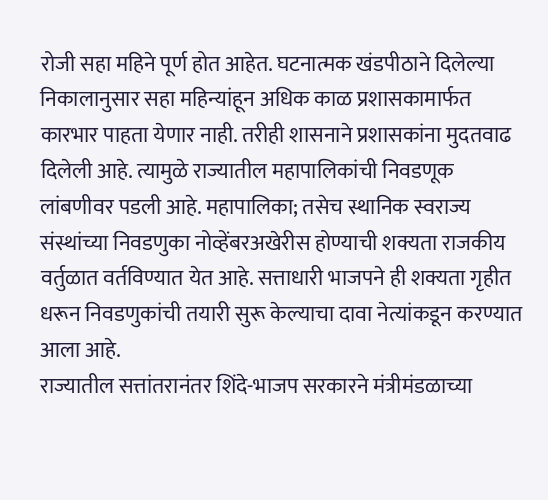रोजी सहा महिने पूर्ण होत आहेत. घटनात्मक खंडपीठाने दिलेल्या निकालानुसार सहा महिन्यांहून अधिक काळ प्रशासकामार्फत कारभार पाहता येणार नाही. तरीही शासनाने प्रशासकांना मुदतवाढ दिलेली आहे. त्यामुळे राज्यातील महापालिकांची निवडणूक लांबणीवर पडली आहे. महापालिका; तसेच स्थानिक स्वराज्य संस्थांच्या निवडणुका नोव्हेंबरअखेरीस होण्याची शक्यता राजकीय वर्तुळात वर्तविण्यात येत आहे. सत्ताधारी भाजपने ही शक्यता गृहीत धरून निवडणुकांची तयारी सुरू केल्याचा दावा नेत्यांकडून करण्यात आला आहे.
राज्यातील सत्तांतरानंतर शिंदे-भाजप सरकारने मंत्रीमंडळाच्या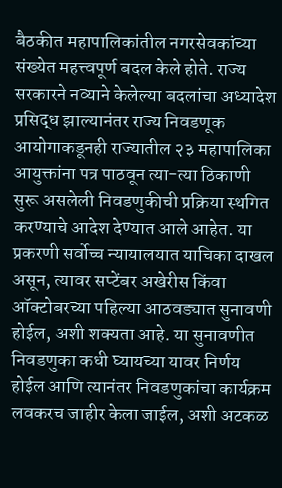बैठकीत महापालिकांतील नगरसेवकांच्या संख्येत महत्त्वपूर्ण बदल केले होते. राज्य सरकारने नव्याने केलेल्या बदलांचा अध्यादेश प्रसिद्ध झाल्यानंतर राज्य निवडणूक आयोगाकडूनही राज्यातील २३ महापालिका आयुक्तांना पत्र पाठवून त्या-त्या ठिकाणी सुरू असलेली निवडणुकीची प्रक्रिया स्थगित करण्याचे आदेश देण्यात आले आहेत. या प्रकरणी सर्वोच्च न्यायालयात याचिका दाखल असून, त्यावर सप्टेंबर अखेरीस किंवा ऑक्टोबरच्या पहिल्या आठवड्यात सुनावणी होईल, अशी शक्यता आहे. या सुनावणीत निवडणुका कधी घ्यायच्या यावर निर्णय होईल आणि त्यानंतर निवडणुकांचा कार्यक्रम लवकरच जाहीर केला जाईल, अशी अटकळ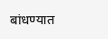बांधण्यात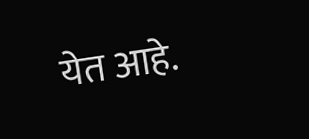येत आहे.